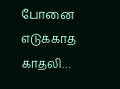போனை எடுக்காத காதலி…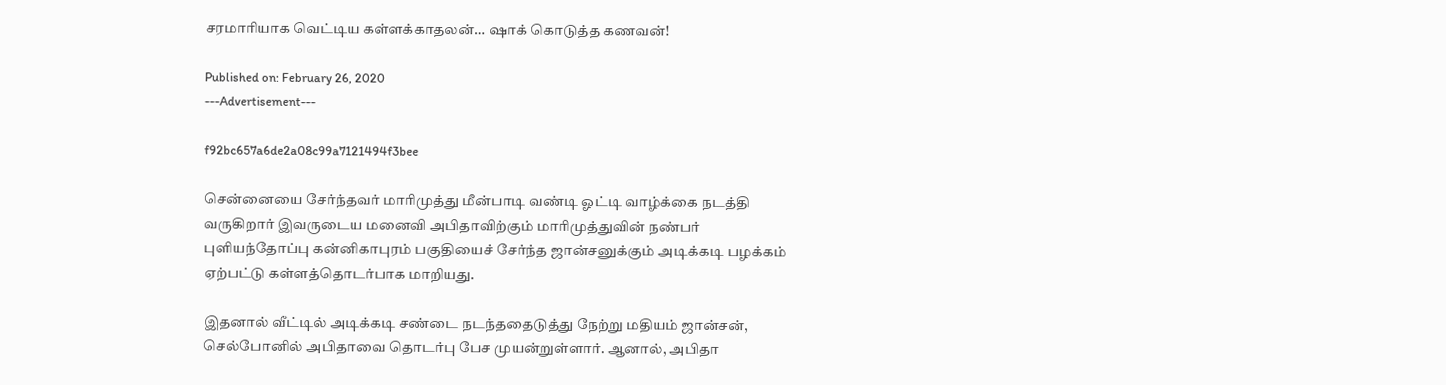சரமாரியாக வெட்டிய கள்ளக்காதலன்… ஷாக் கொடுத்த கணவன்!

Published on: February 26, 2020
---Advertisement---

f92bc657a6de2a08c99a7121494f3bee

சென்னையை சேர்ந்தவர் மாரிமுத்து மீன்பாடி வண்டி ஓட்டி வாழ்க்கை நடத்தி வருகிறார் இவருடைய மனைவி அபிதாவிற்கும் மாரிமுத்துவின் நண்பர் புளியந்தோப்பு கன்னிகாபுரம் பகுதியைச் சேர்ந்த ஜான்சனுக்கும் அடிக்கடி பழக்கம் ஏற்பட்டு கள்ளத்தொடர்பாக மாறியது.

இதனால் வீட்டில் அடிக்கடி சண்டை நடந்ததைடுத்து நேற்று மதியம் ஜான்சன், செல்போனில் அபிதாவை தொடர்பு பேச முயன்றுள்ளார். ஆனால், அபிதா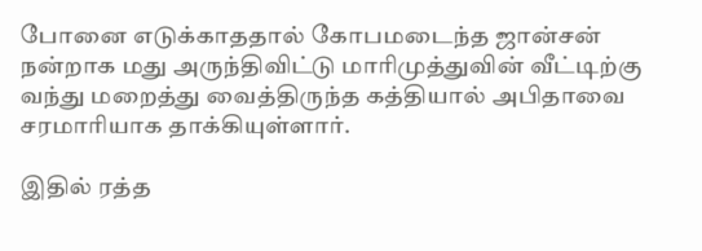போனை எடுக்காததால் கோபமடைந்த ஜான்சன் நன்றாக மது அருந்திவிட்டு மாரிமுத்துவின் வீட்டிற்கு வந்து மறைத்து வைத்திருந்த கத்தியால் அபிதாவை சரமாரியாக தாக்கியுள்ளார்.

இதில் ரத்த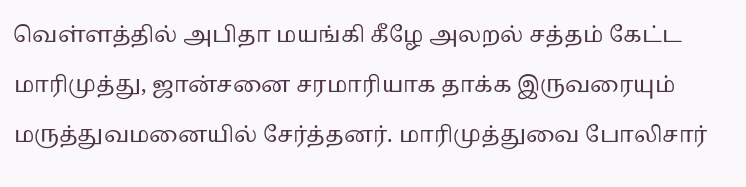வெள்ளத்தில் அபிதா மயங்கி கீழே அலறல் சத்தம் கேட்ட மாரிமுத்து, ஜான்சனை சரமாரியாக தாக்க இருவரையும் மருத்துவமனையில் சேர்த்தனர். மாரிமுத்துவை போலிசார்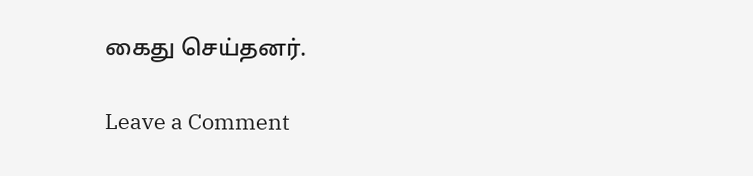கைது செய்தனர்.

Leave a Comment